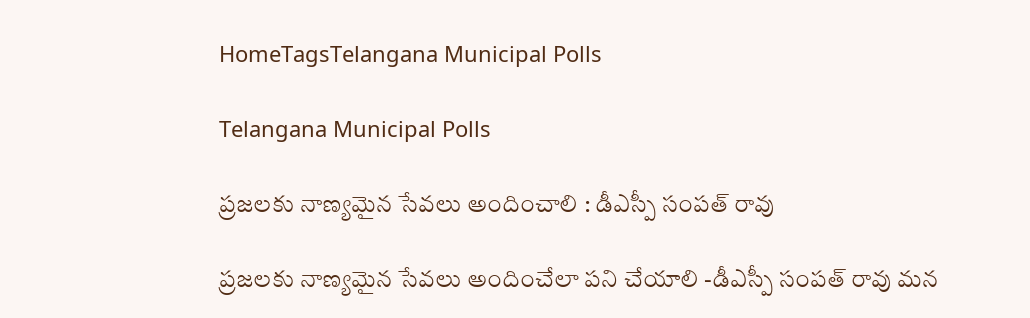HomeTagsTelangana Municipal Polls

Telangana Municipal Polls

ప్రజలకు నాణ్యమైన సేవలు అందించాలి : డీఎస్పీ సంపత్ రావు

ప్రజలకు నాణ్యమైన సేవలు అందించేలా పని చేయాలి -డీఎస్పీ సంపత్ రావు మన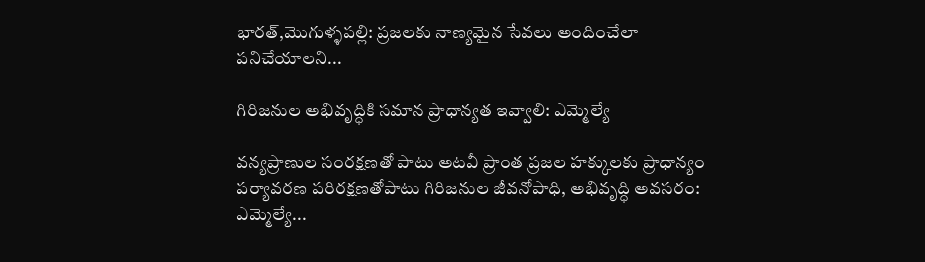భారత్,మొగుళ్ళపల్లి: ప్రజలకు నాణ్యమైన సేవలు అందించేలా పనిచేయాలని...

గిరిజనుల అభివృద్ధికి సమాన ప్రాధాన్యత ఇవ్వాలి: ఎమ్మెల్యే

వన్యప్రాణుల సంరక్షణతో పాటు అటవీ ప్రాంత ప్రజల హక్కులకు ప్రాధాన్యం పర్యావరణ పరిరక్షణతోపాటు గిరిజనుల జీవనోపాధి, అభివృద్ధి అవసరం: ఎమ్మెల్యే...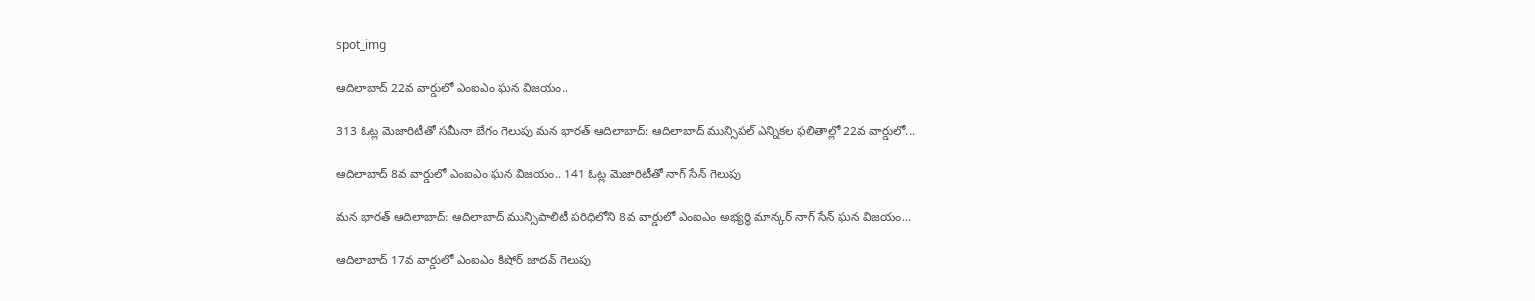spot_img

ఆదిలాబాద్ 22వ వార్డులో ఎంఐఎం ఘన విజయం..

313 ఓట్ల మెజారిటీతో సమీనా బేగం గెలుపు మన భారత్ ఆదిలాబాద్: ఆదిలాబాద్ మున్సిపల్ ఎన్నికల ఫలితాల్లో 22వ వార్డులో...

ఆదిలాబాద్ 8వ వార్డులో ఎంఐఎం ఘన విజయం.. 141 ఓట్ల మెజారిటీతో నాగ్ సేన్ గెలుపు

మన భారత్ ఆదిలాబాద్: ఆదిలాబాద్ మున్సిపాలిటీ పరిధిలోని 8వ వార్డులో ఎంఐఎం అభ్యర్థి మాన్కర్ నాగ్ సేన్ ఘన విజయం...

ఆదిలాబాద్ 17వ వార్డులో ఎంఐఎం కిషోర్ జాదవ్ గెలుపు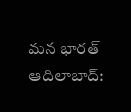మన భారత్ ఆదిలాబాద్: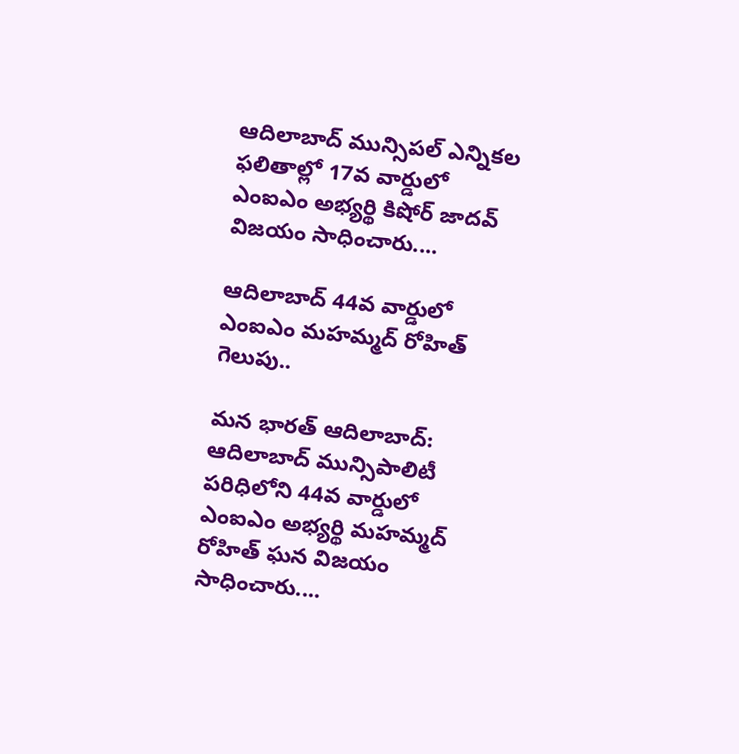ఆదిలాబాద్ మున్సిపల్ ఎన్నికల ఫలితాల్లో 17వ వార్డులో ఎంఐఎం అభ్యర్థి కిషోర్ జాదవ్ విజయం సాధించారు....

ఆదిలాబాద్ 44వ వార్డులో ఎంఐఎం మహమ్మద్ రోహిత్ గెలుపు..

మన భారత్ ఆదిలాబాద్: ఆదిలాబాద్ మున్సిపాలిటీ పరిధిలోని 44వ వార్డులో ఎంఐఎం అభ్యర్థి మహమ్మద్ రోహిత్ ఘన విజయం సాధించారు....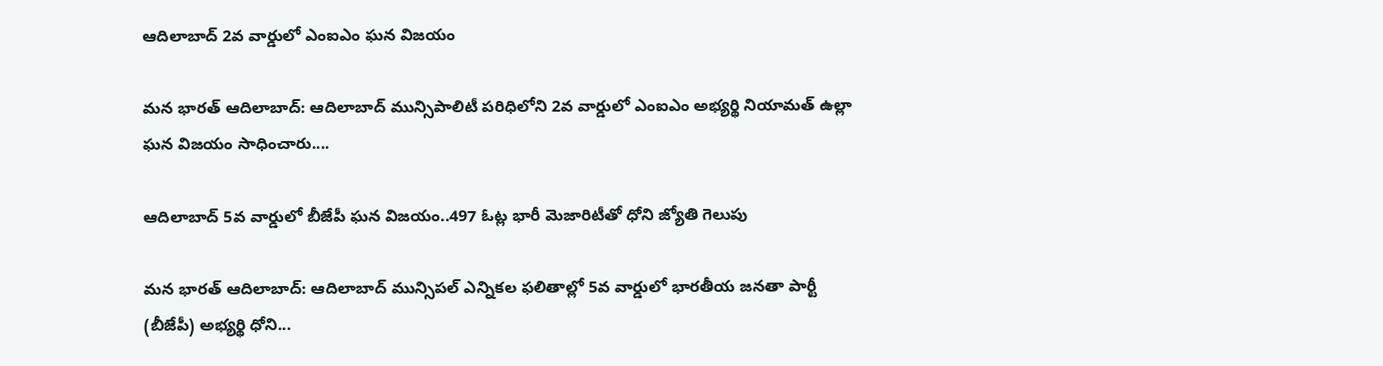ఆదిలాబాద్ 2వ వార్డులో ఎంఐఎం ఘన విజయం

మన భారత్ ఆదిలాబాద్: ఆదిలాబాద్ మున్సిపాలిటీ పరిధిలోని 2వ వార్డులో ఎంఐఎం అభ్యర్థి నియామత్ ఉల్లా ఘన విజయం సాధించారు....

ఆదిలాబాద్ 5వ వార్డులో బీజేపీ ఘన విజయం..497 ఓట్ల భారీ మెజారిటీతో ధోని జ్యోతి గెలుపు

మన భారత్ ఆదిలాబాద్: ఆదిలాబాద్ మున్సిపల్ ఎన్నికల ఫలితాల్లో 5వ వార్డులో భారతీయ జనతా పార్టీ (బీజేపీ) అభ్యర్థి ధోని...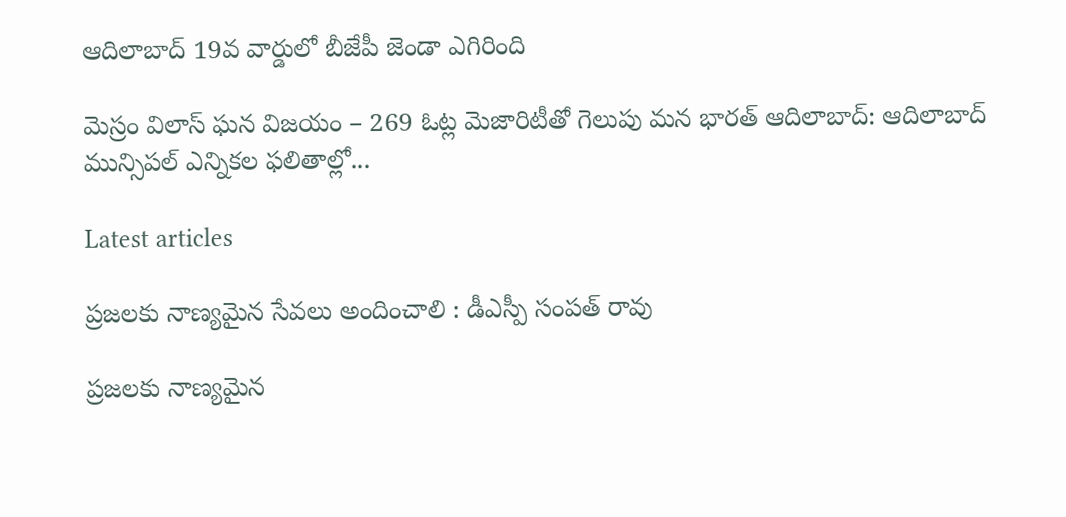ఆదిలాబాద్ 19వ వార్డులో బీజేపీ జెండా ఎగిరింది

మెస్రం విలాస్ ఘన విజయం – 269 ఓట్ల మెజారిటీతో గెలుపు మన భారత్ ఆదిలాబాద్: ఆదిలాబాద్ మున్సిపల్ ఎన్నికల ఫలితాల్లో...

Latest articles

ప్రజలకు నాణ్యమైన సేవలు అందించాలి : డీఎస్పీ సంపత్ రావు

ప్రజలకు నాణ్యమైన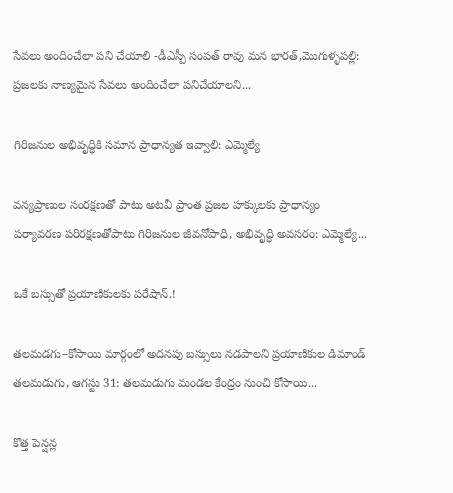సేవలు అందించేలా పని చేయాలి -డీఎస్పీ సంపత్ రావు మన భారత్,మొగుళ్ళపల్లి: ప్రజలకు నాణ్యమైన సేవలు అందించేలా పనిచేయాలని...

గిరిజనుల అభివృద్ధికి సమాన ప్రాధాన్యత ఇవ్వాలి: ఎమ్మెల్యే

వన్యప్రాణుల సంరక్షణతో పాటు అటవీ ప్రాంత ప్రజల హక్కులకు ప్రాధాన్యం పర్యావరణ పరిరక్షణతోపాటు గిరిజనుల జీవనోపాధి, అభివృద్ధి అవసరం: ఎమ్మెల్యే...

ఒకే బస్సుతో ప్రయాణికులకు పరేషాన్.!

తలమడగు–కోసాయి మార్గంలో అదనపు బస్సులు నడపాలని ప్రయాణికుల డిమాండ్ తలమడుగు, ఆగస్టు 31: తలమడుగు మండల కేంద్రం నుంచి కోసాయి...

కొత్త పెన్షన్ల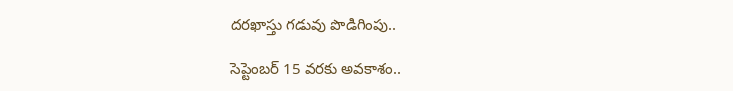దరఖాస్తు గడువు పొడిగింపు..

సెప్టెంబర్ 15 వరకు అవకాశం..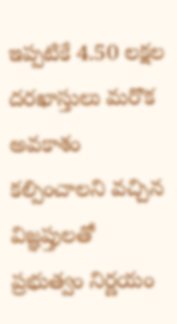ఇప్పటికే 4.50 లక్షల దరఖాస్తులు మరొక అవకాశం కల్పించాలని వచ్చిన విజ్ఞప్తులతో ప్రభుత్వం నిర్ణయం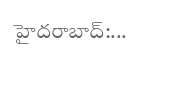హైదరాబాద్:...